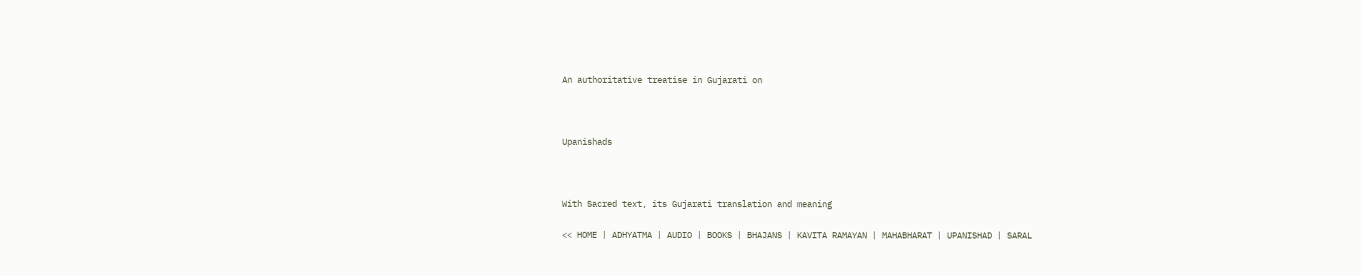An authoritative treatise in Gujarati on



Upanishads



With Sacred text, its Gujarati translation and meaning

<< HOME | ADHYATMA | AUDIO | BOOKS | BHAJANS | KAVITA RAMAYAN | MAHABHARAT | UPANISHAD | SARAL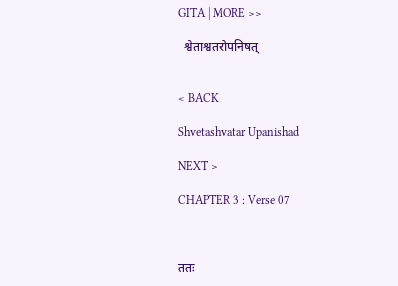GITA | MORE >>

  श्वेताश्वतरोपनिषत्


< BACK

Shvetashvatar Upanishad

NEXT >

CHAPTER 3 : Verse 07



ततः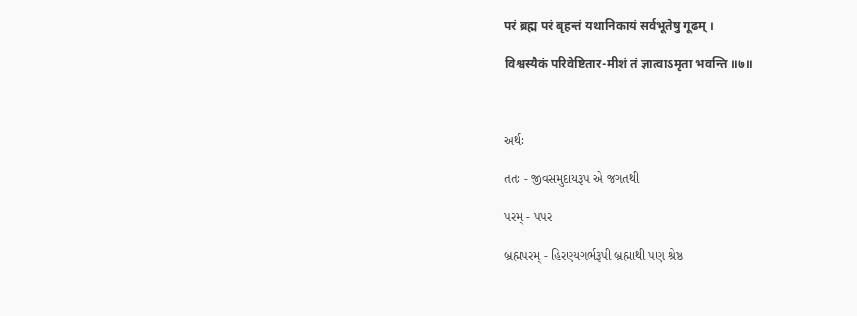परं ब्रह्म परं बृहन्तं यथानिकायं सर्वभूतेषु गूढम् ।

विश्वस्यैकं परिवेष्टितार-मीशं तं ज्ञात्वाऽमृता भवन्ति ॥७॥



અર્થઃ

તતઃ - જીવસમુદાયરૂપ એ જગતથી

પરમ્ - પપર

બ્રહ્મપરમ્ - હિરણ્યગર્ભરૂપી બ્રહ્માથી પણ શ્રેષ્ઠ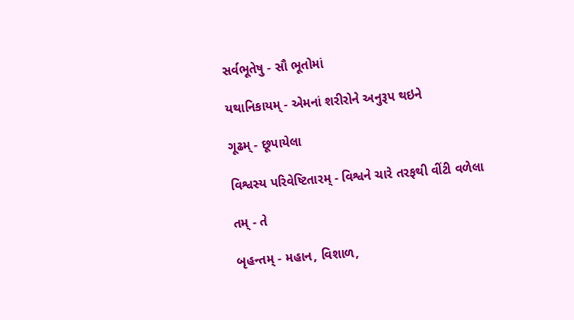સર્વભૂતેષુ - સૌ ભૂતોમાં

યથાનિકાયમ્ - એમનાં શરીરોને અનુરૂપ થઇને

ગૂઢમ્ - છૂપાયેલા

વિશ્વસ્ય પરિવેષ્ટિતારમ્ - વિશ્વને ચારે તરફથી વીંટી વળેલા

તમ્ - તે

બૃહન્તમ્ - મહાન, વિશાળ,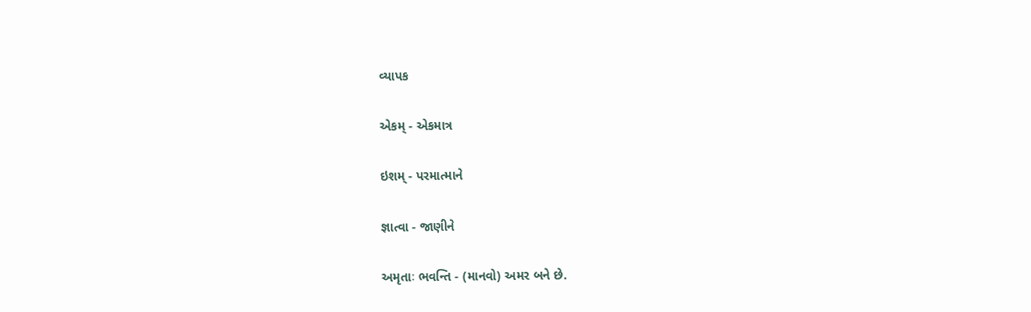વ્યાપક

એકમ્ - એકમાત્ર

ઇશમ્ - પરમાત્માને

જ્ઞાત્વા - જાણીને

અમૃતાઃ ભવન્તિ - (માનવો) અમર બને છે.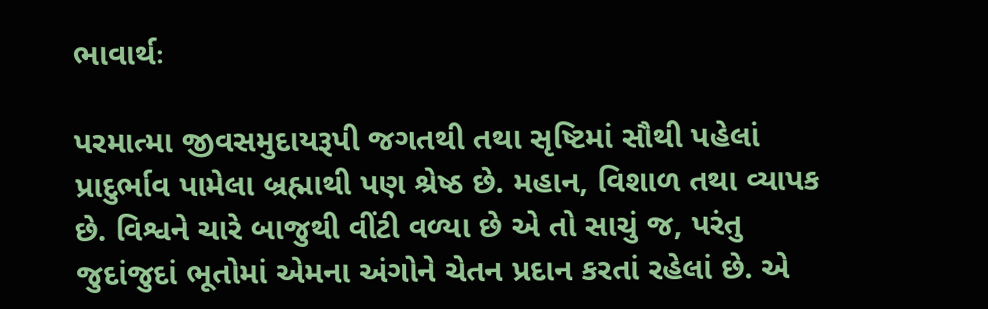ભાવાર્થઃ

પરમાત્મા જીવસમુદાયરૂપી જગતથી તથા સૃષ્ટિમાં સૌથી પહેલાં પ્રાદુર્ભાવ પામેલા બ્રહ્માથી પણ શ્રેષ્ઠ છે. મહાન, વિશાળ તથા વ્યાપક છે. વિશ્વને ચારે બાજુથી વીંટી વળ્યા છે એ તો સાચું જ, પરંતુ જુદાંજુદાં ભૂતોમાં એમના અંગોને ચેતન પ્રદાન કરતાં રહેલાં છે. એ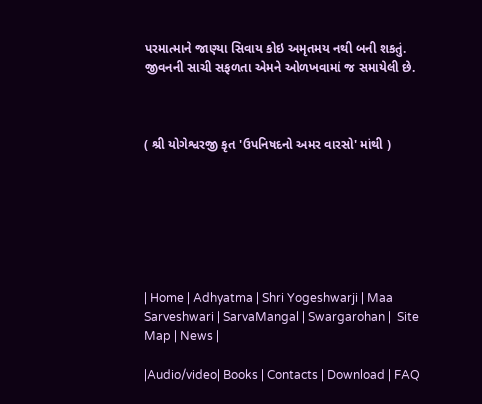પરમાત્માને જાણ્યા સિવાય કોઇ અમૃતમય નથી બની શકતું. જીવનની સાચી સફળતા એમને ઓળખવામાં જ સમાયેલી છે.



( શ્રી યોગેશ્વરજી કૃત 'ઉપનિષદનો અમર વારસો' માંથી )







| Home | Adhyatma | Shri Yogeshwarji | Maa Sarveshwari | SarvaMangal | Swargarohan |  Site Map | News |

|Audio/video| Books | Contacts | Download | FAQ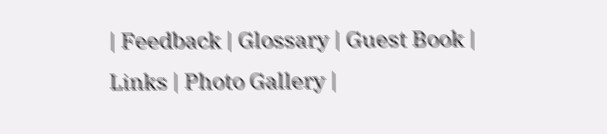| Feedback | Glossary | Guest Book | Links | Photo Gallery |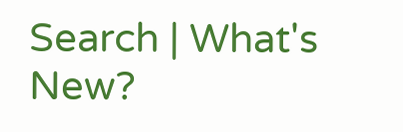Search | What's New?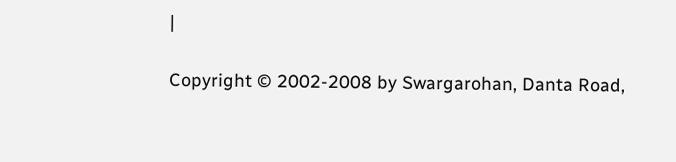|

Copyright © 2002-2008 by Swargarohan, Danta Road,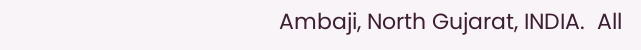Ambaji, North Gujarat, INDIA.  All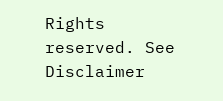Rights reserved. See Disclaimer